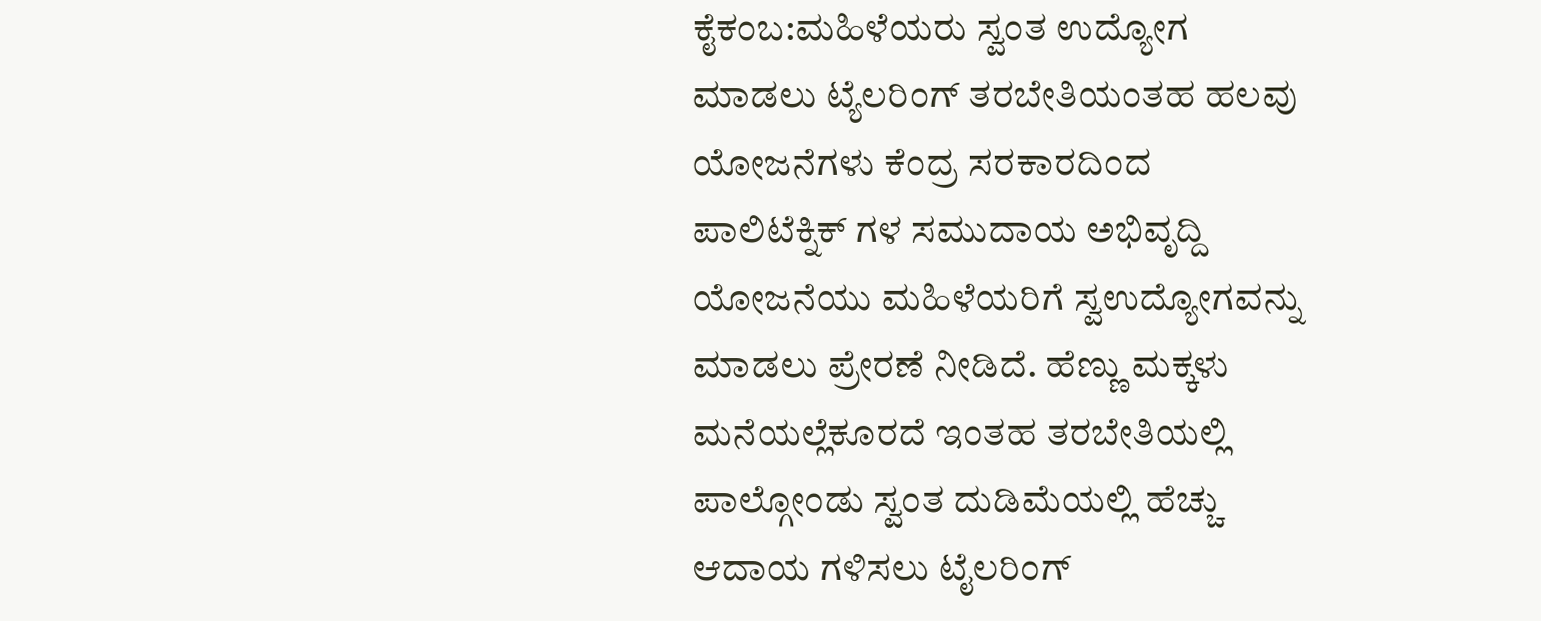ಕೈಕಂಬ:ಮಹಿಳೆಯರು ಸ್ವಂತ ಉದ್ಯೋಗ ಮಾಡಲು ಟ್ಯೆಲರಿಂಗ್ ತರಬೇತಿಯಂತಹ ಹಲವು ಯೋಜನೆಗಳು ಕೆಂದ್ರ ಸರಕಾರದಿಂದ ಪಾಲಿಟೆಕ್ನಿಕ್ ಗಳ ಸಮುದಾಯ ಅಭಿವೃದ್ದಿ ಯೋಜನೆಯು ಮಹಿಳೆಯರಿಗೆ ಸ್ವಉದ್ಯೋಗವನ್ನು ಮಾಡಲು ಪ್ರೇರಣೆ ನೀಡಿದೆ. ಹೆಣ್ಣು ಮಕ್ಕಳು ಮನೆಯಲ್ಲೆಕೂರದೆ ಇಂತಹ ತರಬೇತಿಯಲ್ಲಿ ಪಾಲ್ಗೋಂಡು ಸ್ವಂತ ದುಡಿಮೆಯಲ್ಲಿ ಹೆಚ್ಚು ಆದಾಯ ಗಳಿಸಲು ಟೈಲರಿಂಗ್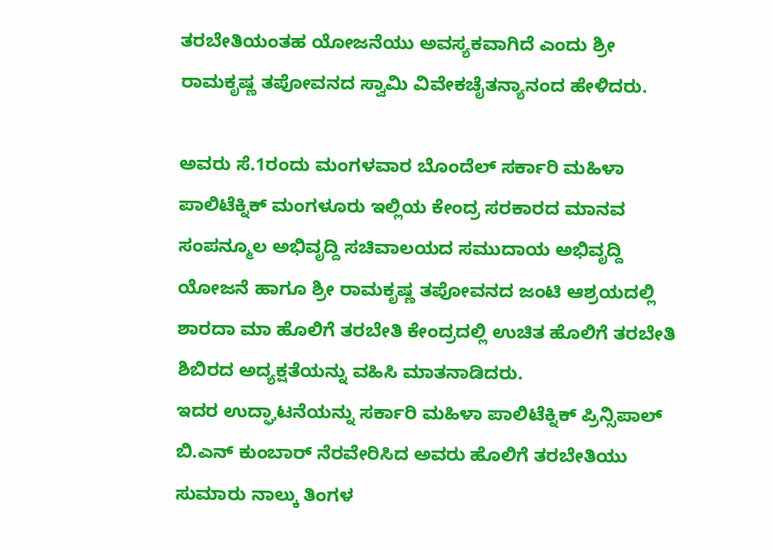ತರಬೇತಿಯಂತಹ ಯೋಜನೆಯು ಅವಸ್ಯಕವಾಗಿದೆ ಎಂದು ಶ್ರೀ ರಾಮಕೃಷ್ಣ ತಪೋವನದ ಸ್ವಾಮಿ ವಿವೇಕಚೈತನ್ಯಾನಂದ ಹೇಳಿದರು.

ಅವರು ಸೆ.1ರಂದು ಮಂಗಳವಾರ ಬೊಂದೆಲ್ ಸರ್ಕಾರಿ ಮಹಿಳಾ ಪಾಲಿಟೆಕ್ನಿಕ್ ಮಂಗಳೂರು ಇಲ್ಲಿಯ ಕೇಂದ್ರ ಸರಕಾರದ ಮಾನವ ಸಂಪನ್ಮೂಲ ಅಭಿವೃದ್ದಿ ಸಚಿವಾಲಯದ ಸಮುದಾಯ ಅಭಿವೃದ್ದಿ ಯೋಜನೆ ಹಾಗೂ ಶ್ರೀ ರಾಮಕೃಷ್ಣ ತಪೋವನದ ಜಂಟಿ ಆಶ್ರಯದಲ್ಲಿ ಶಾರದಾ ಮಾ ಹೊಲಿಗೆ ತರಬೇತಿ ಕೇಂದ್ರದಲ್ಲಿ ಉಚಿತ ಹೊಲಿಗೆ ತರಬೇತಿ ಶಿಬಿರದ ಅದ್ಯಕ್ಷತೆಯನ್ನು ವಹಿಸಿ ಮಾತನಾಡಿದರು.
ಇದರ ಉದ್ಘಾಟನೆಯನ್ನು ಸರ್ಕಾರಿ ಮಹಿಳಾ ಪಾಲಿಟೆಕ್ನಿಕ್ ಪ್ರಿನ್ಸಿಪಾಲ್ ಬಿ.ಎನ್ ಕುಂಬಾರ್ ನೆರವೇರಿಸಿದ ಅವರು ಹೊಲಿಗೆ ತರಬೇತಿಯು ಸುಮಾರು ನಾಲ್ಕು ತಿಂಗಳ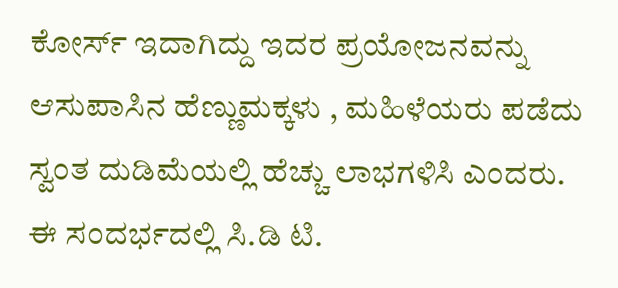ಕೋರ್ಸ್ ಇದಾಗಿದ್ದು ಇದರ ಪ್ರಯೋಜನವನ್ನು ಆಸುಪಾಸಿನ ಹೆಣ್ಣುಮಕ್ಕಳು , ಮಹಿಳೆಯರು ಪಡೆದು ಸ್ವಂತ ದುಡಿಮೆಯಲ್ಲಿ ಹೆಚ್ಚು ಲಾಭಗಳಿಸಿ ಎಂದರು.
ಈ ಸಂದರ್ಭದಲ್ಲಿ ಸಿ.ಡಿ ಟಿ.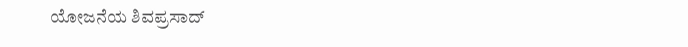ಯೋಜನೆಯ ಶಿವಪ್ರಸಾದ್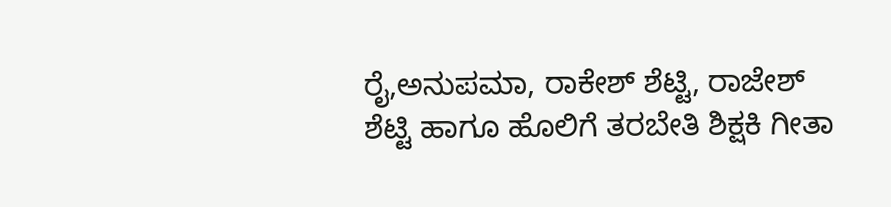ರೈ,ಅನುಪಮಾ, ರಾಕೇಶ್ ಶೆಟ್ಟಿ, ರಾಜೇಶ್ ಶೆಟ್ಟಿ ಹಾಗೂ ಹೊಲಿಗೆ ತರಬೇತಿ ಶಿಕ್ಷಕಿ ಗೀತಾ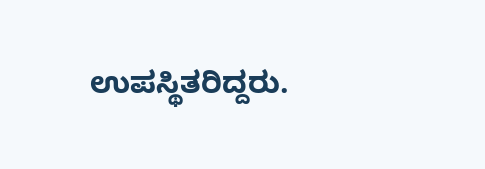ಉಪಸ್ಥಿತರಿದ್ದರು.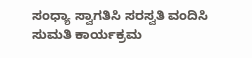ಸಂಧ್ಯಾ ಸ್ವಾಗತಿಸಿ ಸರಸ್ವತಿ ವಂದಿಸಿ ಸುಮತಿ ಕಾರ್ಯಕ್ರಮ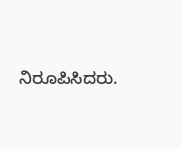ನಿರೂಪಿಸಿದರು.